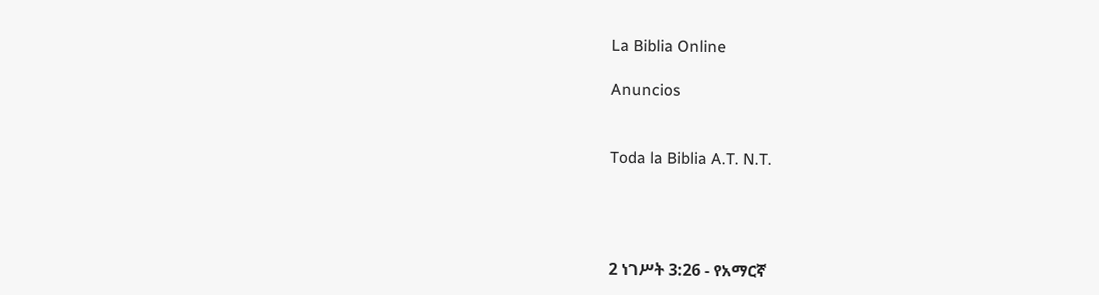La Biblia Online

Anuncios


Toda la Biblia A.T. N.T.




2 ነገሥት 3:26 - የአማርኛ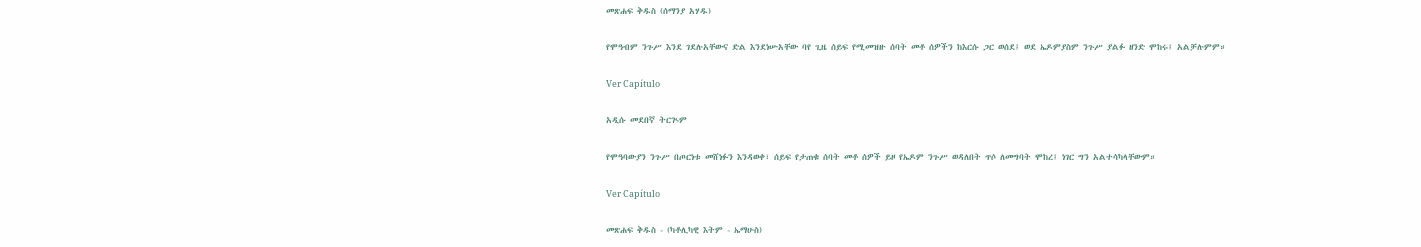መጽሐፍ ቅዱስ (ሰማንያ አሃዱ)

የሞዓብም ንጉሥ እንደ ገደሉአቸውና ድል እንደነሡአቸው ባየ ጊዜ ሰይፍ የሚመዝዙ ሰባት መቶ ሰዎችን ከእርሱ ጋር ወሰደ፤ ወደ ኤዶምያስም ንጉሥ ያልፉ ዘንድ ሞከሩ፤ አልቻሉምም።

Ver Capítulo

አዲሱ መደበኛ ትርጒም

የሞዓባውያን ንጉሥ በጦርነቱ መሸነፉን እንዳወቀ፣ ሰይፍ የታጠቁ ሰባት መቶ ሰዎች ይዞ የኤዶም ንጉሥ ወዳለበት ጥሶ ለመግባት ሞከረ፤ ነገር ግን አልተሳካላቸውም።

Ver Capítulo

መጽሐፍ ቅዱስ - (ካቶሊካዊ እትም - ኤማሁስ)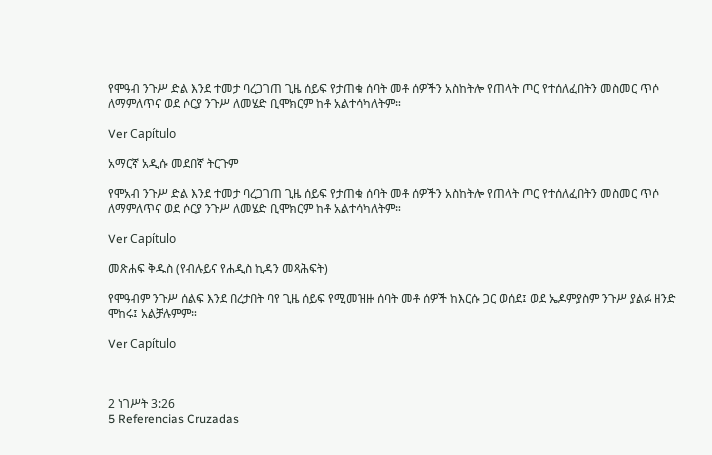የሞዓብ ንጉሥ ድል እንደ ተመታ ባረጋገጠ ጊዜ ሰይፍ የታጠቁ ሰባት መቶ ሰዎችን አስከትሎ የጠላት ጦር የተሰለፈበትን መስመር ጥሶ ለማምለጥና ወደ ሶርያ ንጉሥ ለመሄድ ቢሞክርም ከቶ አልተሳካለትም።

Ver Capítulo

አማርኛ አዲሱ መደበኛ ትርጉም

የሞአብ ንጉሥ ድል እንደ ተመታ ባረጋገጠ ጊዜ ሰይፍ የታጠቁ ሰባት መቶ ሰዎችን አስከትሎ የጠላት ጦር የተሰለፈበትን መስመር ጥሶ ለማምለጥና ወደ ሶርያ ንጉሥ ለመሄድ ቢሞክርም ከቶ አልተሳካለትም።

Ver Capítulo

መጽሐፍ ቅዱስ (የብሉይና የሐዲስ ኪዳን መጻሕፍት)

የሞዓብም ንጉሥ ሰልፍ እንደ በረታበት ባየ ጊዜ ሰይፍ የሚመዝዙ ሰባት መቶ ሰዎች ከእርሱ ጋር ወሰደ፤ ወደ ኤዶምያስም ንጉሥ ያልፉ ዘንድ ሞከሩ፤ አልቻሉምም።

Ver Capítulo



2 ነገሥት 3:26
5 Referencias Cruzadas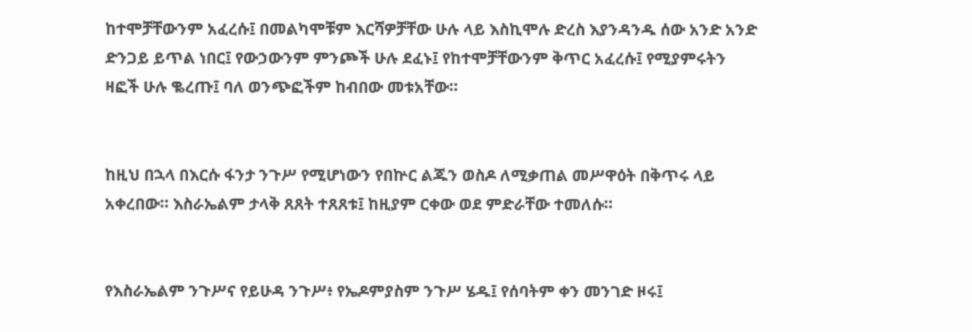ከተሞቻቸውንም አፈረሱ፤ በመልካሞቹም እርሻዎቻቸው ሁሉ ላይ እስኪሞሉ ድረስ እያንዳንዱ ሰው አንድ አንድ ድንጋይ ይጥል ነበር፤ የውኃውንም ምንጮች ሁሉ ደፈኑ፤ የከተሞቻቸውንም ቅጥር አፈረሱ፤ የሚያምሩትን ዛፎች ሁሉ ቈረጡ፤ ባለ ወንጭፎችም ከብበው መቱአቸው።


ከዚህ በኋላ በእርሱ ፋንታ ንጉሥ የሚሆነውን የበኵር ልጁን ወስዶ ለሚቃጠል መሥዋዕት በቅጥሩ ላይ አቀረበው። እስራኤልም ታላቅ ጸጸት ተጸጸቱ፤ ከዚያም ርቀው ወደ ምድራቸው ተመለሱ።


የእስራኤልም ንጉሥና የይሁዳ ንጉሥ፥ የኤዶምያስም ንጉሥ ሄዱ፤ የሰባትም ቀን መንገድ ዞሩ፤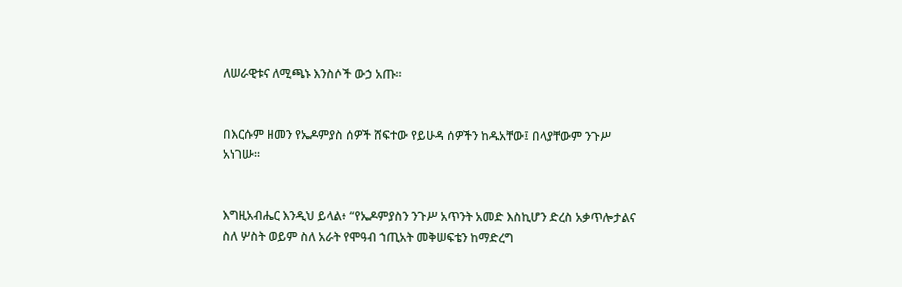ለሠራዊቱና ለሚጫኑ እንስሶች ውኃ አጡ።


በእርሱም ዘመን የኤዶምያስ ሰዎች ሸፍተው የይሁዳ ሰዎችን ከዱአቸው፤ በላያቸውም ንጉሥ አነገሡ።


እግዚአብሔር እንዲህ ይላል፥ “የኤዶምያስን ንጉሥ አጥንት አመድ እስኪሆን ድረስ አቃጥሎታልና ስለ ሦስት ወይም ስለ አራት የሞዓብ ኀጢአት መቅሠፍቴን ከማድረግ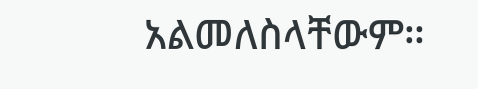አልመለስላቸውም።